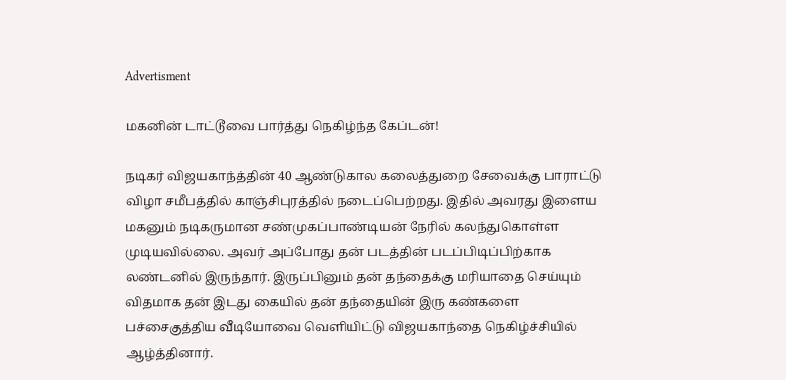Advertisment

மகனின் டாட்டூவை பார்த்து நெகிழ்ந்த கேப்டன்!

நடிகர் விஜயகாந்த்தின் 40 ஆண்டுகால கலைத்துறை சேவைக்கு பாராட்டு விழா சமீபத்தில் காஞ்சிபுரத்தில் நடைப்பெற்றது. இதில் அவரது இளைய மகனும் நடிகருமான சண்முகப்பாண்டியன் நேரில் கலந்துகொள்ள முடியவில்லை. அவர் அப்போது தன் படத்தின் படப்பிடிப்பிற்காக லண்டனில் இருந்தார். இருப்பினும் தன் தந்தைக்கு மரியாதை செய்யும் விதமாக தன் இடது கையில் தன் தந்தையின் இரு கண்களை பச்சைகுத்திய வீடியோவை வெளியிட்டு விஜயகாந்தை நெகிழ்ச்சியில் ஆழ்த்தினார்.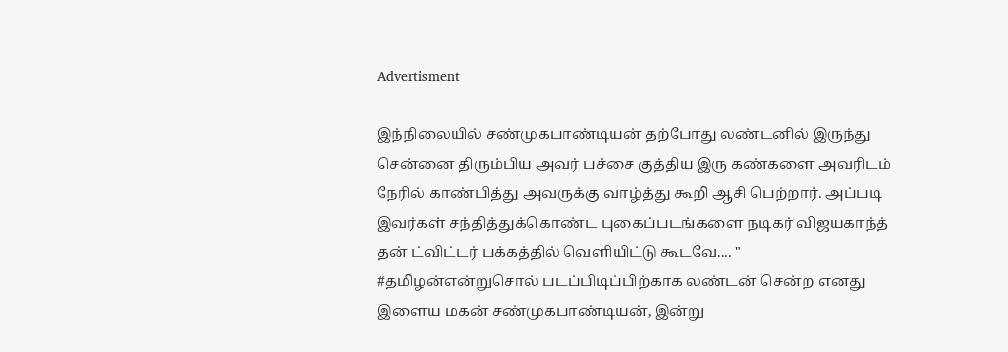Advertisment

இந்நிலையில் சண்முகபாண்டியன் தற்போது லண்டனில் இருந்து சென்னை திரும்பிய அவர் பச்சை குத்திய இரு கண்களை அவரிடம் நேரில் காண்பித்து அவருக்கு வாழ்த்து கூறி ஆசி பெற்றார். அப்படி இவர்கள் சந்தித்துக்கொண்ட புகைப்படங்களை நடிகர் விஜயகாந்த் தன் ட்விட்டர் பக்கத்தில் வெளியிட்டு கூடவே.... " #தமிழன்என்றுசொல் படப்பிடிப்பிற்காக லண்டன் சென்ற எனது இளைய மகன் சண்முகபாண்டியன், இன்று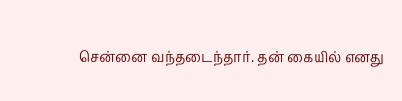சென்னை வந்தடைந்தார். தன் கையில் எனது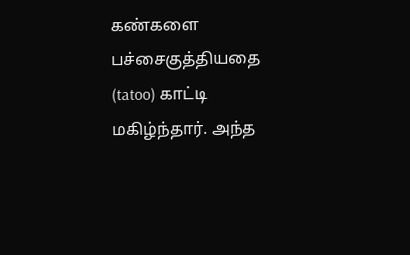கண்களை பச்சைகுத்தியதை (tatoo) காட்டி மகிழ்ந்தார். அந்த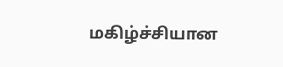மகிழ்ச்சியான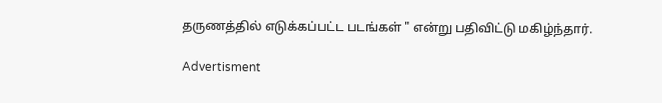தருணத்தில் எடுக்கப்பட்ட படங்கள் " என்று பதிவிட்டு மகிழ்ந்தார்.

Advertisment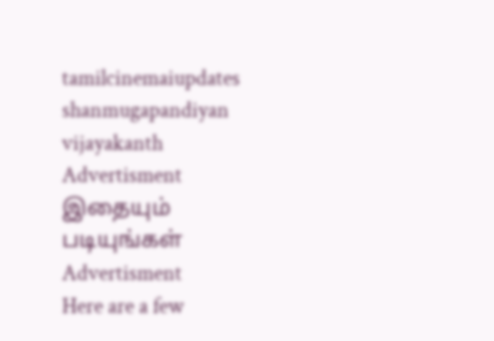tamilcinemaiupdates shanmugapandiyan vijayakanth
Advertisment
இதையும் படியுங்கள்
Advertisment
Here are a few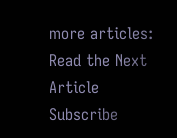more articles:
Read the Next Article
Subscribe